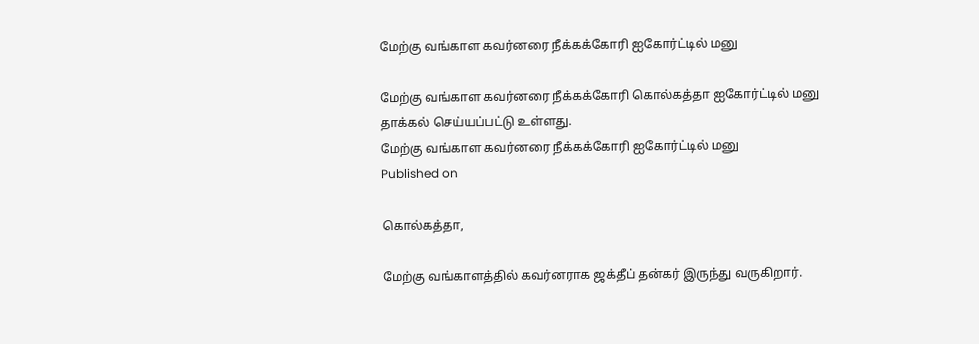மேற்கு வங்காள கவர்னரை நீக்கக்கோரி ஐகோர்ட்டில் மனு

மேற்கு வங்காள கவர்னரை நீக்கக்கோரி கொல்கத்தா ஐகோர்ட்டில் மனு தாக்கல் செய்யப்பட்டு உள்ளது.
மேற்கு வங்காள கவர்னரை நீக்கக்கோரி ஐகோர்ட்டில் மனு
Published on

கொல்கத்தா,

மேற்கு வங்காளத்தில் கவர்னராக ஜக்தீப் தன்கர் இருந்து வருகிறார்.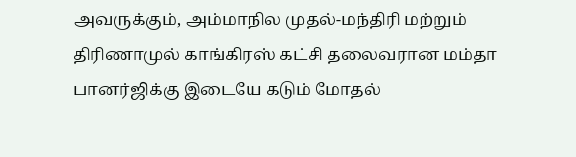அவருக்கும், அம்மாநில முதல்-மந்திரி மற்றும் திரிணாமுல் காங்கிரஸ் கட்சி தலைவரான மம்தா பானர்ஜிக்கு இடையே கடும் மோதல்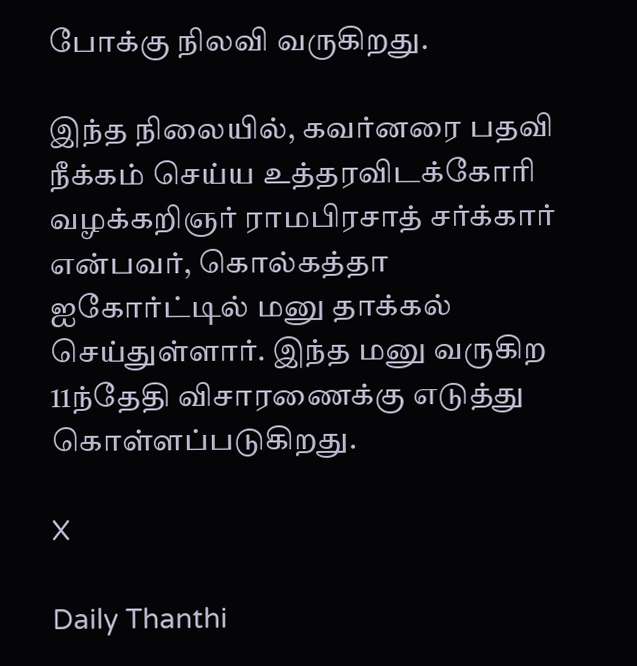போக்கு நிலவி வருகிறது.

இந்த நிலையில், கவர்னரை பதவி நீக்கம் செய்ய உத்தரவிடக்கோரி வழக்கறிஞர் ராமபிரசாத் சர்க்கார் என்பவர், கொல்கத்தா ஐகோர்ட்டில் மனு தாக்கல் செய்துள்ளார். இந்த மனு வருகிற 11ந்தேதி விசாரணைக்கு எடுத்து கொள்ளப்படுகிறது.

X

Daily Thanthi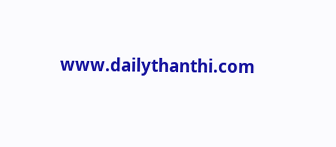www.dailythanthi.com